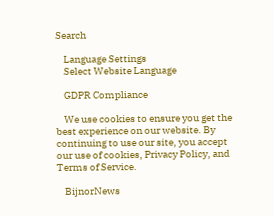Search

    Language Settings
    Select Website Language

    GDPR Compliance

    We use cookies to ensure you get the best experience on our website. By continuing to use our site, you accept our use of cookies, Privacy Policy, and Terms of Service.

    BijnorNews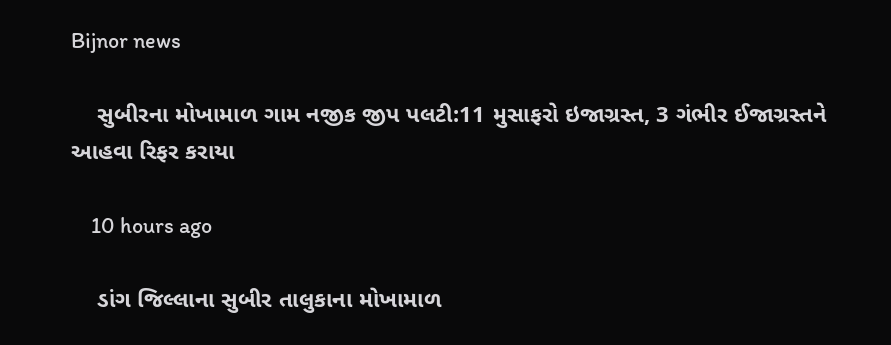Bijnor news

    સુબીરના મોખામાળ ગામ નજીક જીપ પલટી:11 મુસાફરો ઇજાગ્રસ્ત, 3 ગંભીર ઈજાગ્રસ્તને આહવા રિફર કરાયા

    10 hours ago

    ડાંગ જિલ્લાના સુબીર તાલુકાના મોખામાળ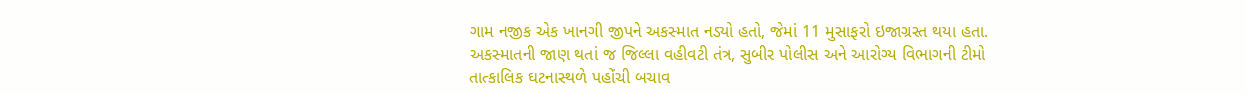ગામ નજીક એક ખાનગી જીપને અકસ્માત નડ્યો હતો, જેમાં 11 મુસાફરો ઇજાગ્રસ્ત થયા હતા. અકસ્માતની જાણ થતાં જ જિલ્લા વહીવટી તંત્ર, સુબીર પોલીસ અને આરોગ્ય વિભાગની ટીમો તાત્કાલિક ઘટનાસ્થળે પહોંચી બચાવ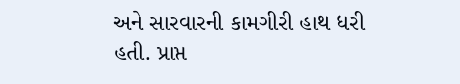અને સારવારની કામગીરી હાથ ધરી હતી. પ્રાપ્ત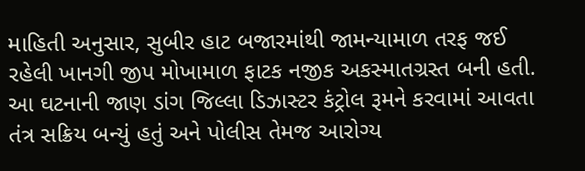માહિતી અનુસાર, સુબીર હાટ બજારમાંથી જામન્યામાળ તરફ જઈ રહેલી ખાનગી જીપ મોખામાળ ફાટક નજીક અકસ્માતગ્રસ્ત બની હતી. આ ઘટનાની જાણ ડાંગ જિલ્લા ડિઝાસ્ટર કંટ્રોલ રૂમને કરવામાં આવતા તંત્ર સક્રિય બન્યું હતું અને પોલીસ તેમજ આરોગ્ય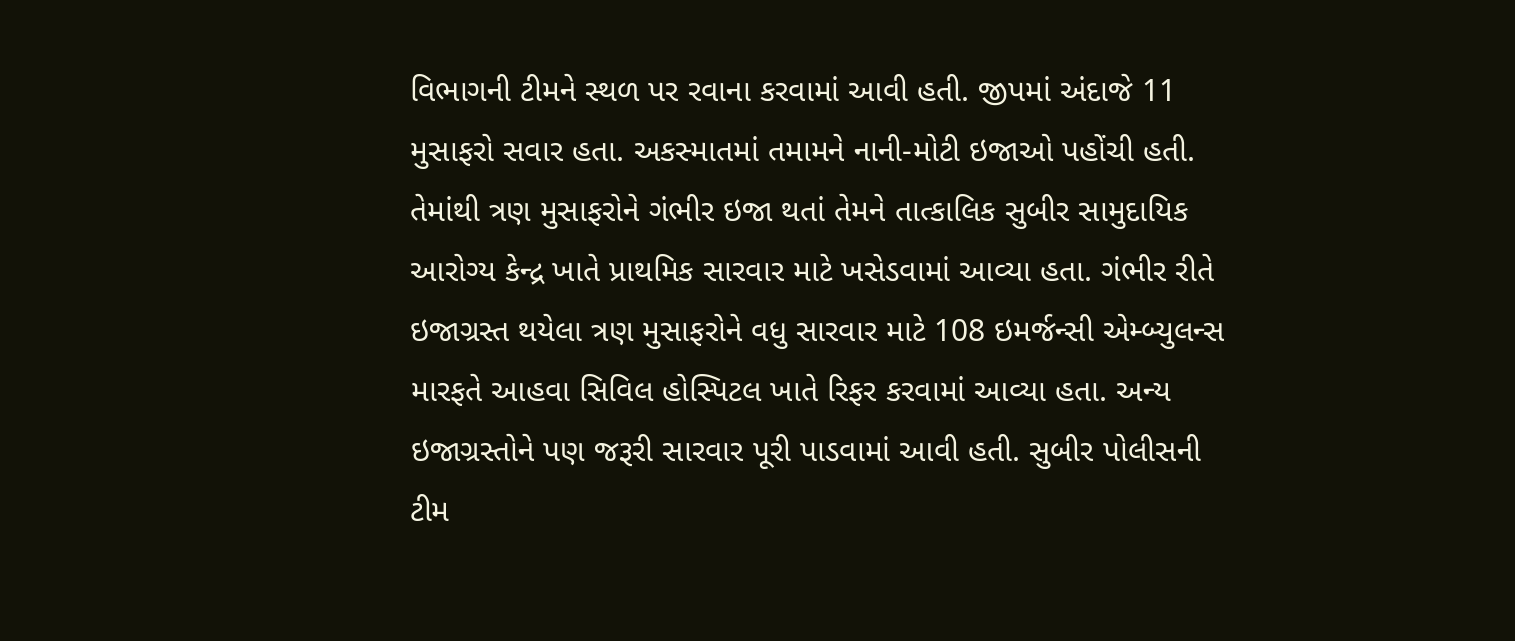વિભાગની ટીમને સ્થળ પર રવાના કરવામાં આવી હતી. જીપમાં અંદાજે 11 મુસાફરો સવાર હતા. અકસ્માતમાં તમામને નાની-મોટી ઇજાઓ પહોંચી હતી. તેમાંથી ત્રણ મુસાફરોને ગંભીર ઇજા થતાં તેમને તાત્કાલિક સુબીર સામુદાયિક આરોગ્ય કેન્દ્ર ખાતે પ્રાથમિક સારવાર માટે ખસેડવામાં આવ્યા હતા. ગંભીર રીતે ઇજાગ્રસ્ત થયેલા ત્રણ મુસાફરોને વધુ સારવાર માટે 108 ઇમર્જન્સી એમ્બ્યુલન્સ મારફતે આહવા સિવિલ હોસ્પિટલ ખાતે રિફર કરવામાં આવ્યા હતા. અન્ય ઇજાગ્રસ્તોને પણ જરૂરી સારવાર પૂરી પાડવામાં આવી હતી. સુબીર પોલીસની ટીમ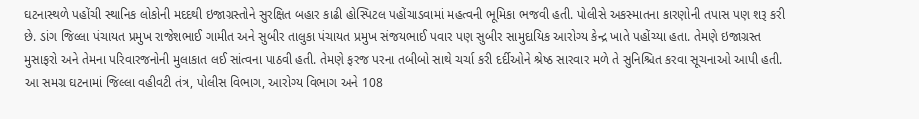ઘટનાસ્થળે પહોંચી સ્થાનિક લોકોની મદદથી ઇજાગ્રસ્તોને સુરક્ષિત બહાર કાઢી હોસ્પિટલ પહોંચાડવામાં મહત્વની ભૂમિકા ભજવી હતી. પોલીસે અકસ્માતના કારણોની તપાસ પણ શરૂ કરી છે. ડાંગ જિલ્લા પંચાયત પ્રમુખ રાજેશભાઈ ગામીત અને સુબીર તાલુકા પંચાયત પ્રમુખ સંજયભાઈ પવાર પણ સુબીર સામુદાયિક આરોગ્ય કેન્દ્ર ખાતે પહોંચ્યા હતા. તેમણે ઇજાગ્રસ્ત મુસાફરો અને તેમના પરિવારજનોની મુલાકાત લઈ સાંત્વના પાઠવી હતી. તેમણે ફરજ પરના તબીબો સાથે ચર્ચા કરી દર્દીઓને શ્રેષ્ઠ સારવાર મળે તે સુનિશ્ચિત કરવા સૂચનાઓ આપી હતી. આ સમગ્ર ઘટનામાં જિલ્લા વહીવટી તંત્ર, પોલીસ વિભાગ, આરોગ્ય વિભાગ અને 108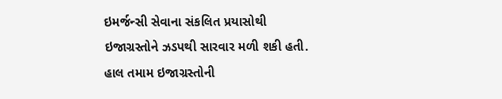ઇમર્જન્સી સેવાના સંકલિત પ્રયાસોથી ઇજાગ્રસ્તોને ઝડપથી સારવાર મળી શકી હતી. હાલ તમામ ઇજાગ્રસ્તોની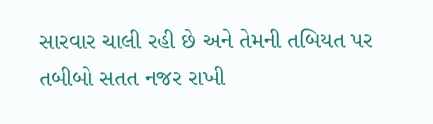સારવાર ચાલી રહી છે અને તેમની તબિયત પર તબીબો સતત નજર રાખી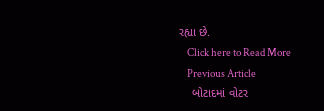રહ્યા છે.
    Click here to Read More
    Previous Article
    બોટાદમાં વોટર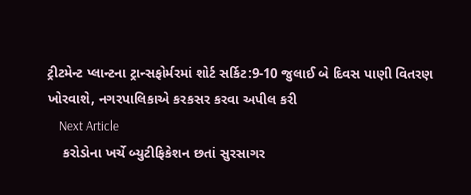ટ્રીટમેન્ટ પ્લાન્ટના ટ્રાન્સફોર્મરમાં શોર્ટ સર્કિટ:9-10 જુલાઈ બે દિવસ પાણી વિતરણ ખોરવાશે, નગરપાલિકાએ કરકસર કરવા અપીલ કરી
    Next Article
    કરોડોના ખર્ચે બ્યુટીફિકેશન છતાં સુરસાગર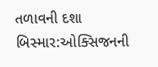તળાવની દશા બિસ્માર:ઓક્સિજનની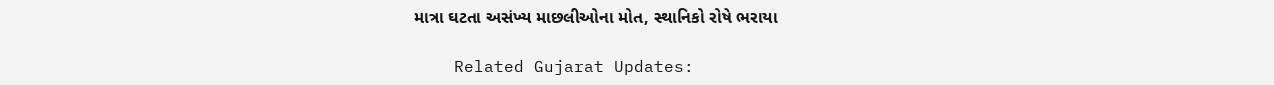માત્રા ઘટતા અસંખ્ય માછલીઓના મોત, સ્થાનિકો રોષે ભરાયા

    Related Gujarat Updates: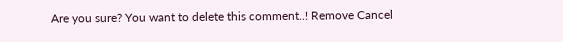Are you sure? You want to delete this comment..! Remove Cancel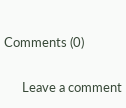Comments (0)

      Leave a comment